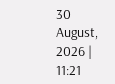30 August, 2026 | 11:21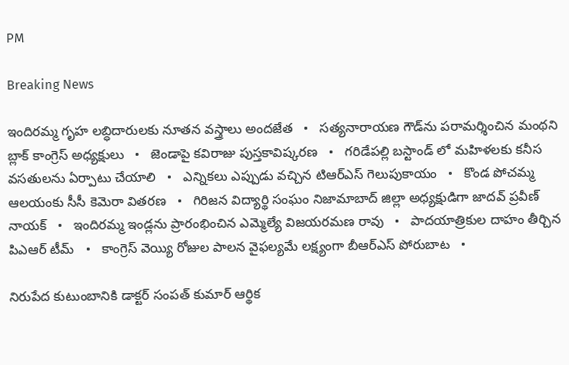PM

Breaking News

ఇందిరమ్మ గృహ లబ్ధిదారులకు నూతన వస్త్రాలు అందజేత   •   సత్యనారాయణ గౌడ్‌ను పరామర్శించిన మంథని బ్లాక్ కాంగ్రెస్ అధ్యక్షులు   •   జెండాపై కవిరాజు పుస్తకావిష్కరణ   •   గరిడేపల్లి బస్టాండ్ లో మహిళలకు కనీస వసతులను ఏర్పాటు చేయాలి   •   ఎన్నికలు ఎప్పుడు వచ్చిన టిఆర్ఎస్ గెలుపుకాయం   •   కొండ పోచమ్మ ఆలయంకు సీసీ కెమెరా వితరణ   •   గిరిజన విద్యార్థి సంఘం నిజామాబాద్ జిల్లా అధ్యక్షుడిగా జాదవ్ ప్రవీణ్ నాయక్   •   ఇందిరమ్మ ఇండ్లను ప్రారంభించిన ఎమ్మెల్యే విజయరమణ రావు   •   పాదయాత్రికుల దాహం తీర్చిన పిఎఆర్ టీమ్   •   కాంగ్రెస్ వెయ్యి రోజుల పాలన వైఫల్యమే లక్ష్యంగా బీఆర్ఎస్ పోరుబాట   •

నిరుపేద కుటుంబానికి డాక్టర్ సంపత్ కుమార్ ఆర్థిక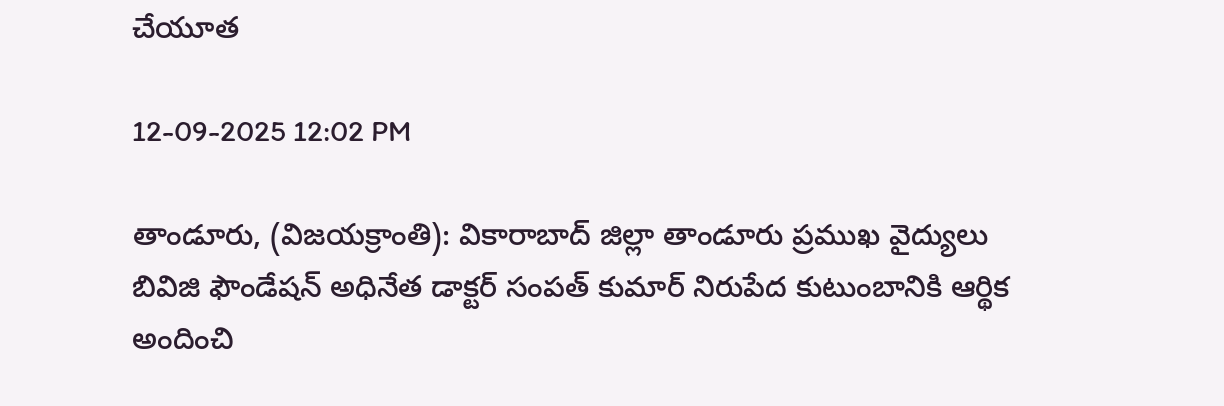చేయూత

12-09-2025 12:02 PM

తాండూరు, (విజయక్రాంతి): వికారాబాద్ జిల్లా తాండూరు ప్రముఖ వైద్యులు బివిజి ఫౌండేషన్ అధినేత డాక్టర్ సంపత్ కుమార్ నిరుపేద కుటుంబానికి ఆర్థిక అందించి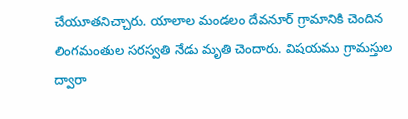చేయూతనిచ్చారు. యాలాల మండలం దేవనూర్ గ్రామానికి చెందిన లింగమంతుల సరస్వతి నేడు మృతి చెందారు. విషయము గ్రామస్తుల ద్వారా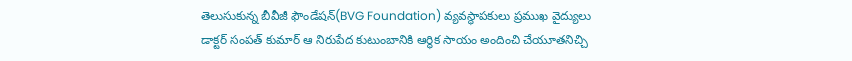తెలుసుకున్న బీవీజీ ఫౌండేషన్(BVG Foundation) వ్యవస్థాపకులు ప్రముఖ వైద్యులు డాక్టర్ సంపత్ కుమార్ ఆ నిరుపేద కుటుంబానికి ఆర్థిక సాయం అందించి చేయూతనిచ్చి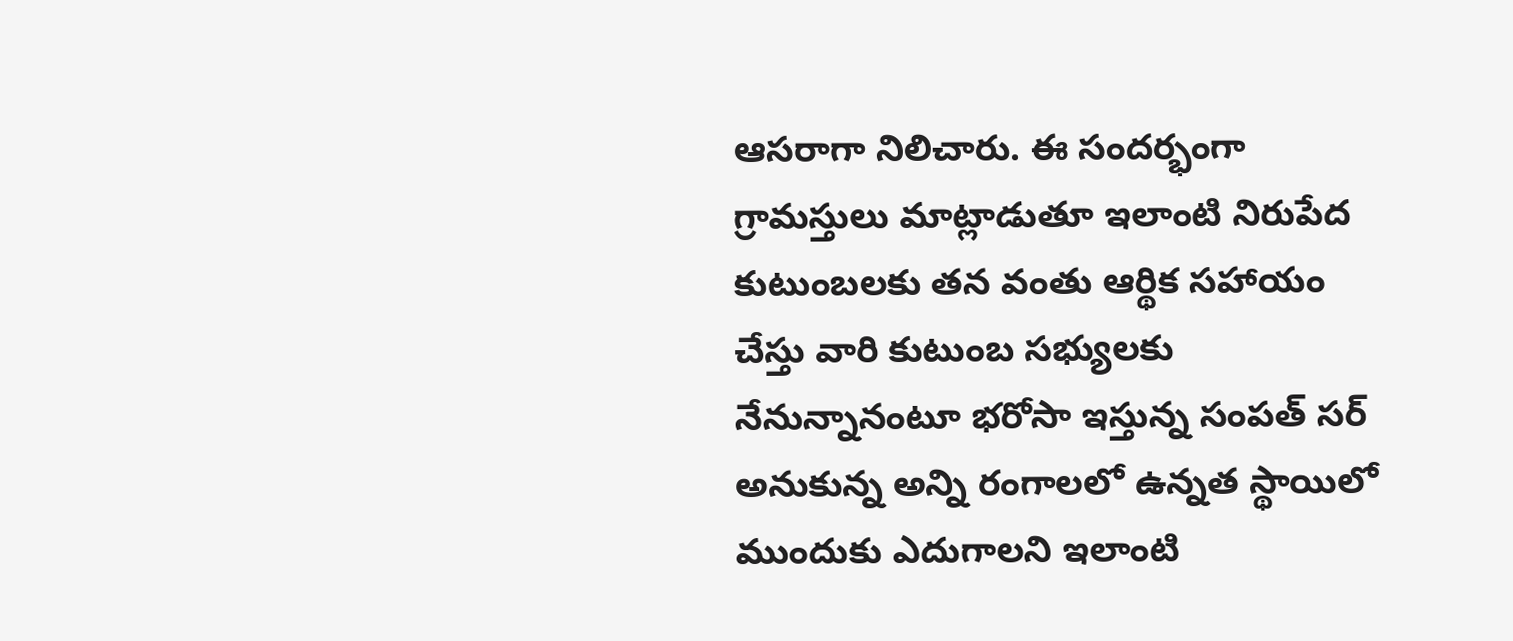ఆసరాగా నిలిచారు. ఈ సందర్భంగా గ్రామస్తులు మాట్లాడుతూ ఇలాంటి నిరుపేద కుటుంబలకు తన వంతు ఆర్థిక సహాయం చేస్తు వారి కుటుంబ సభ్యులకు నేనున్నానంటూ భరోసా ఇస్తున్న సంపత్ సర్ అనుకున్న అన్ని రంగాలలో ఉన్నత స్థాయిలో ముందుకు ఎదుగాలని ఇలాంటి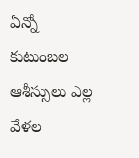ఏన్నో కుటుంబల ఆశీస్సులు ఎల్ల వేళల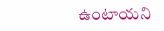ఉంటాయని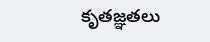కృతజ్ఞతలు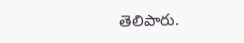తెలిపారు.